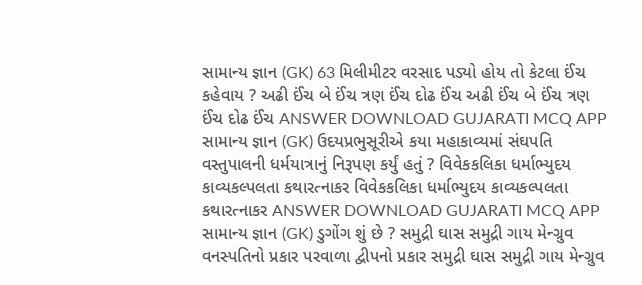સામાન્ય જ્ઞાન (GK) 63 મિલીમીટર વરસાદ પડ્યો હોય તો કેટલા ઈંચ કહેવાય ? અઢી ઈંચ બે ઈંચ ત્રણ ઈંચ દોઢ ઈંચ અઢી ઈંચ બે ઈંચ ત્રણ ઈંચ દોઢ ઈંચ ANSWER DOWNLOAD GUJARATI MCQ APP
સામાન્ય જ્ઞાન (GK) ઉદયપ્રભુસૂરીએ કયા મહાકાવ્યમાં સંઘપતિ વસ્તુપાલની ધર્મયાત્રાનું નિરૂપણ કર્યું હતું ? વિવેકકલિકા ધર્માભ્યુદય કાવ્યકલ્પલતા કથારત્નાકર વિવેકકલિકા ધર્માભ્યુદય કાવ્યકલ્પલતા કથારત્નાકર ANSWER DOWNLOAD GUJARATI MCQ APP
સામાન્ય જ્ઞાન (GK) ડુગોંગ શું છે ? સમુદ્રી ઘાસ સમુદ્રી ગાય મેન્ગ્રુવ વનસ્પતિનો પ્રકાર પરવાળા દ્વીપનો પ્રકાર સમુદ્રી ઘાસ સમુદ્રી ગાય મેન્ગ્રુવ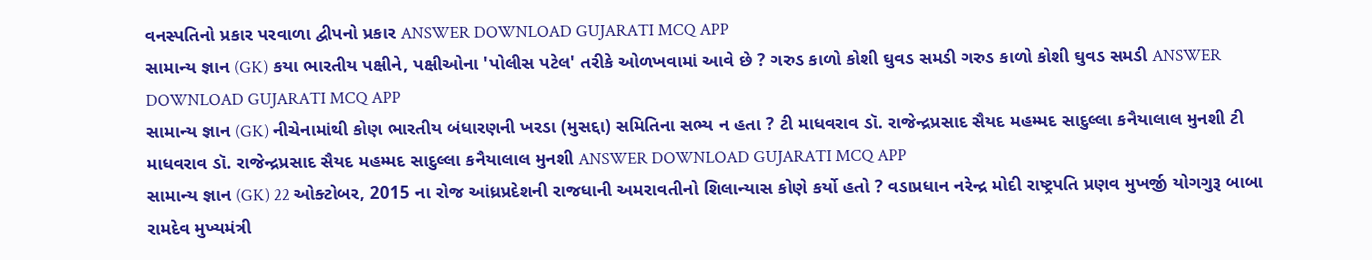વનસ્પતિનો પ્રકાર પરવાળા દ્વીપનો પ્રકાર ANSWER DOWNLOAD GUJARATI MCQ APP
સામાન્ય જ્ઞાન (GK) કયા ભારતીય પક્ષીને, પક્ષીઓના 'પોલીસ પટેલ' તરીકે ઓળખવામાં આવે છે ? ગરુડ કાળો કોશી ઘુવડ સમડી ગરુડ કાળો કોશી ઘુવડ સમડી ANSWER DOWNLOAD GUJARATI MCQ APP
સામાન્ય જ્ઞાન (GK) નીચેનામાંથી કોણ ભારતીય બંધારણની ખરડા (મુસદ્દા) સમિતિના સભ્ય ન હતા ? ટી માધવરાવ ડૉ. રાજેન્દ્રપ્રસાદ સૈયદ મહમ્મદ સાદુલ્લા કનૈયાલાલ મુનશી ટી માધવરાવ ડૉ. રાજેન્દ્રપ્રસાદ સૈયદ મહમ્મદ સાદુલ્લા કનૈયાલાલ મુનશી ANSWER DOWNLOAD GUJARATI MCQ APP
સામાન્ય જ્ઞાન (GK) 22 ઓક્ટોબર, 2015 ના રોજ આંધ્રપ્રદેશની રાજધાની અમરાવતીનો શિલાન્યાસ કોણે કર્યો હતો ? વડાપ્રધાન નરેન્દ્ર મોદી રાષ્ટ્રપતિ પ્રણવ મુખર્જી યોગગુરૂ બાબા રામદેવ મુખ્યમંત્રી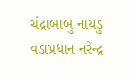ચંદ્રાબાબુ નાયડુ વડાપ્રધાન નરેન્દ્ર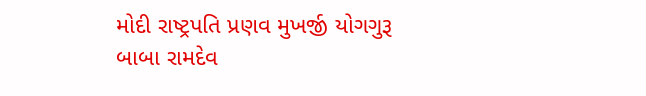મોદી રાષ્ટ્રપતિ પ્રણવ મુખર્જી યોગગુરૂ બાબા રામદેવ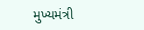મુખ્યમંત્રી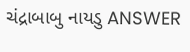ચંદ્રાબાબુ નાયડુ ANSWER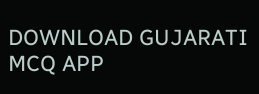DOWNLOAD GUJARATI MCQ APP